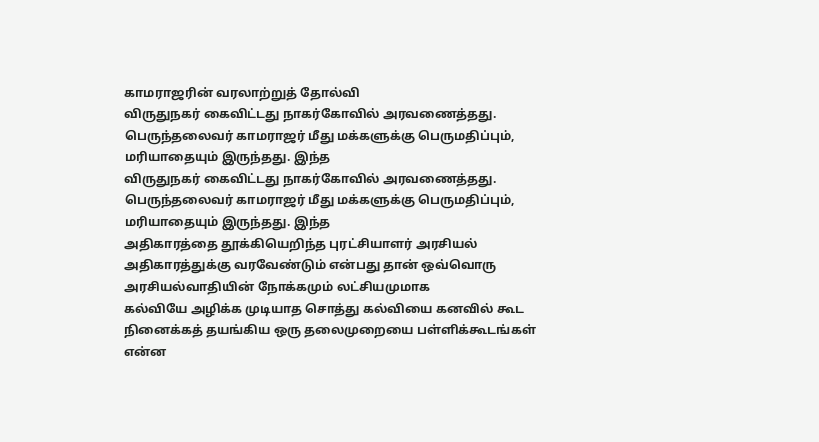காமராஜரின் வரலாற்றுத் தோல்வி
விருதுநகர் கைவிட்டது நாகர்கோவில் அரவணைத்தது. பெருந்தலைவர் காமராஜர் மீது மக்களுக்கு பெருமதிப்பும், மரியாதையும் இருந்தது. இந்த
விருதுநகர் கைவிட்டது நாகர்கோவில் அரவணைத்தது. பெருந்தலைவர் காமராஜர் மீது மக்களுக்கு பெருமதிப்பும், மரியாதையும் இருந்தது. இந்த
அதிகாரத்தை தூக்கியெறிந்த புரட்சியாளர் அரசியல் அதிகாரத்துக்கு வரவேண்டும் என்பது தான் ஒவ்வொரு அரசியல்வாதியின் நோக்கமும் லட்சியமுமாக
கல்வியே அழிக்க முடியாத சொத்து கல்வியை கனவில் கூட நினைக்கத் தயங்கிய ஒரு தலைமுறையை பள்ளிக்கூடங்கள்
என்ன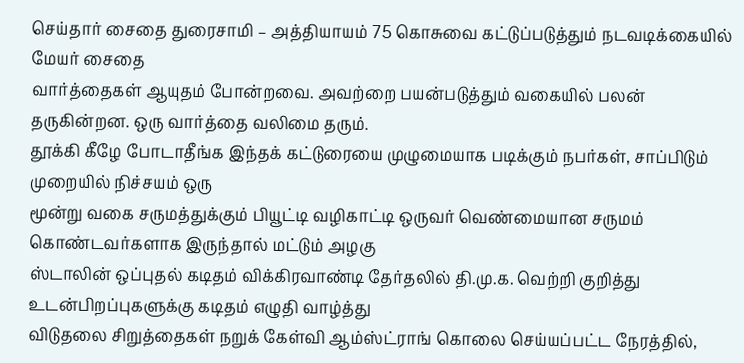செய்தார் சைதை துரைசாமி – அத்தியாயம் 75 கொசுவை கட்டுப்படுத்தும் நடவடிக்கையில் மேயர் சைதை
வார்த்தைகள் ஆயுதம் போன்றவை. அவற்றை பயன்படுத்தும் வகையில் பலன் தருகின்றன. ஒரு வார்த்தை வலிமை தரும்.
தூக்கி கீழே போடாதீங்க இந்தக் கட்டுரையை முழுமையாக படிக்கும் நபர்கள், சாப்பிடும் முறையில் நிச்சயம் ஒரு
மூன்று வகை சருமத்துக்கும் பியூட்டி வழிகாட்டி ஒருவர் வெண்மையான சருமம் கொண்டவர்களாக இருந்தால் மட்டும் அழகு
ஸ்டாலின் ஒப்புதல் கடிதம் விக்கிரவாண்டி தேர்தலில் தி.மு.க. வெற்றி குறித்து உடன்பிறப்புகளுக்கு கடிதம் எழுதி வாழ்த்து
விடுதலை சிறுத்தைகள் நறுக் கேள்வி ஆம்ஸ்ட்ராங் கொலை செய்யப்பட்ட நேரத்தில்,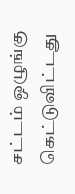சட்டம் ஒழுங்கு கெட்டுவிட்டது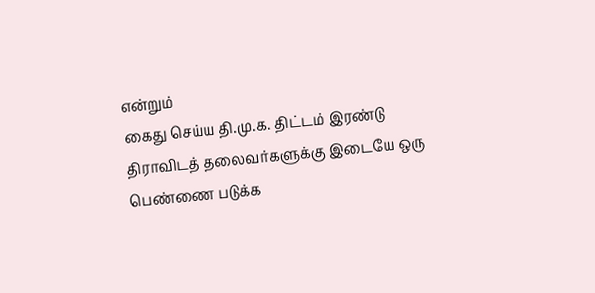என்றும்
கைது செய்ய தி.மு.க. திட்டம் இரண்டு திராவிடத் தலைவர்களுக்கு இடையே ஒரு பெண்ணை படுக்க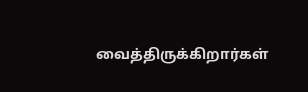வைத்திருக்கிறார்கள்